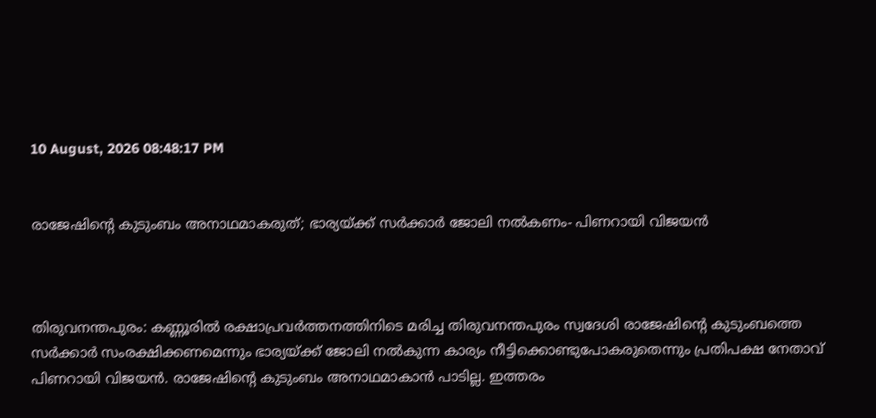10 August, 2026 08:48:17 PM


രാജേഷിന്‍റെ കുടുംബം അനാഥമാകരുത്; ഭാര്യയ്ക്ക് സര്‍ക്കാര്‍ ജോലി നൽകണം- പിണറായി വിജയന്‍



തിരുവനന്തപുരം: കണ്ണൂരില്‍ രക്ഷാപ്രവര്‍ത്തനത്തിനിടെ മരിച്ച തിരുവനന്തപുരം സ്വദേശി രാജേഷിന്റെ കുടുംബത്തെ സര്‍ക്കാര്‍ സംരക്ഷിക്കണമെന്നും ഭാര്യയ്ക്ക് ജോലി നല്‍കുന്ന കാര്യം നീട്ടിക്കൊണ്ടുപോകരുതെന്നും പ്രതിപക്ഷ നേതാവ് പിണറായി വിജയന്‍. രാജേഷിന്റെ കുടുംബം അനാഥമാകാന്‍ പാടില്ല. ഇത്തരം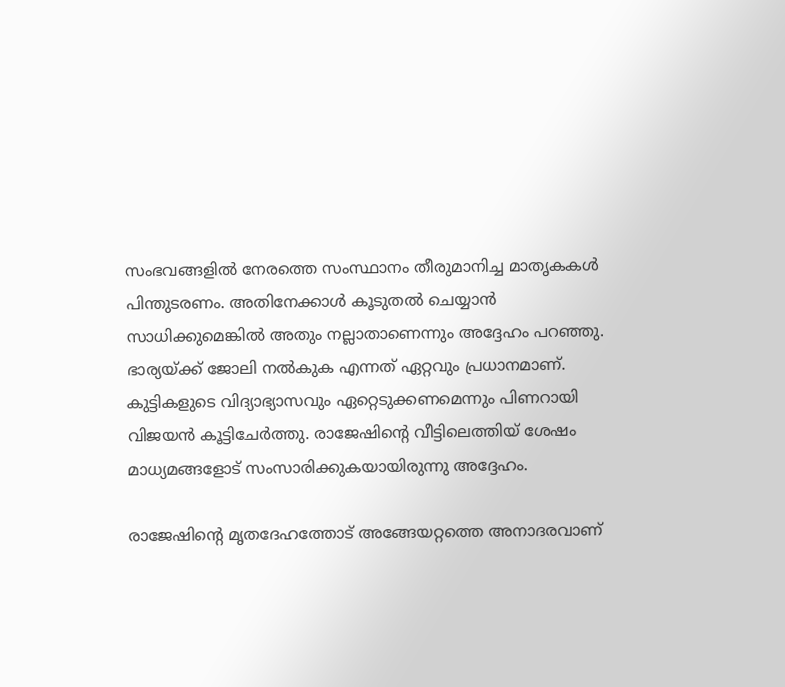സംഭവങ്ങളില്‍ നേരത്തെ സംസ്ഥാനം തീരുമാനിച്ച മാതൃകകള്‍ പിന്തുടരണം. അതിനേക്കാള്‍ കൂടുതല്‍ ചെയ്യാന്‍ സാധിക്കുമെങ്കില്‍ അതും നല്ലാതാണെന്നും അദ്ദേഹം പറഞ്ഞു. ഭാര്യയ്ക്ക് ജോലി നല്‍കുക എന്നത് ഏറ്റവും പ്രധാനമാണ്. കുട്ടികളുടെ വിദ്യാഭ്യാസവും ഏറ്റെടുക്കണമെന്നും പിണറായി വിജയന്‍ കൂട്ടിചേര്‍ത്തു. രാജേഷിന്റെ വീട്ടിലെത്തിയ് ശേഷം മാധ്യമങ്ങളോട് സംസാരിക്കുകയായിരുന്നു അദ്ദേഹം.

രാജേഷിന്റെ മൃതദേഹത്തോട് അങ്ങേയറ്റത്തെ അനാദരവാണ്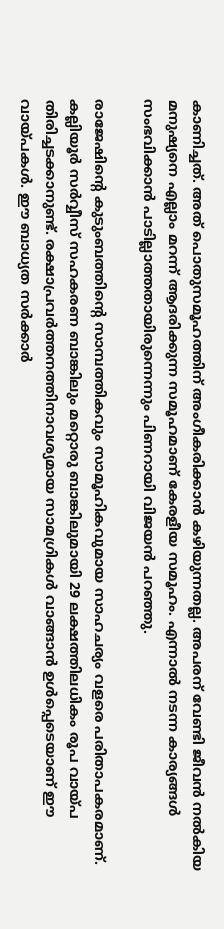കാണിച്ചത്. അത് പൊതുസമൂഹത്തിന് അംഗീകരിക്കാന്‍ കഴിയുന്നതല്ല. അപരന് വേണ്ടി ജീവന്‍ നല്‍കിയ മനുഷ്യനെ എല്ലാം മറന്ന് ആദരിക്കുന്ന സമൂഹമാണ് കേരളീയ സമൂഹം. എന്നാല്‍ നടന്ന കാര്യങ്ങള്‍ സംഭവിക്കാന്‍ പാടില്ലാത്തതായിരുന്നെന്നും പിണറായി വിജയന്‍ പറഞ്ഞു.

രാജേഷിന്‍റെ കുടുംബത്തിന്‍റെ സാമ്പത്തികവും സാമൂഹികവുമായ സാഹചര്യം വളരെ പരിതാപകരമാണ്. കല്ലിയൂര്‍ സര്‍വ്വീസ് സഹകരണ ബാങ്കിലും മറ്റൊരു ബാങ്കിലുമായി 29 ലക്ഷത്തിലധികം രൂപ വായ്പ തിരിച്ചടക്കാനുണ്ട്. രക്ഷാപ്രവര്‍ത്തനത്തിനാവശ്യമായ സാമഗ്രികള്‍ വാങ്ങാന്‍ ഉള്‍പ്പെടെയാണ് ഈ വായ്പകള്‍. ഈ ബാധ്യത സര്‍ക്കാര്‍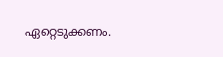ഏറ്റെടുക്കണം.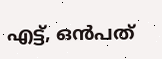എട്ട്, ഒന്‍പത്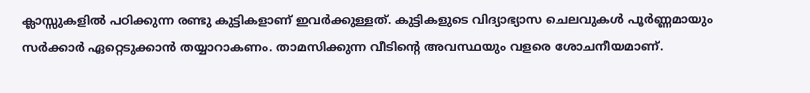ക്ലാസ്സുകളില്‍ പഠിക്കുന്ന രണ്ടു കുട്ടികളാണ് ഇവര്‍ക്കുള്ളത്. കുട്ടികളുടെ വിദ്യാഭ്യാസ ചെലവുകള്‍ പൂര്‍ണ്ണമായും സര്‍ക്കാര്‍ ഏറ്റെടുക്കാന്‍ തയ്യാറാകണം. താമസിക്കുന്ന വീടിന്‍റെ അവസ്ഥയും വളരെ ശോചനീയമാണ്.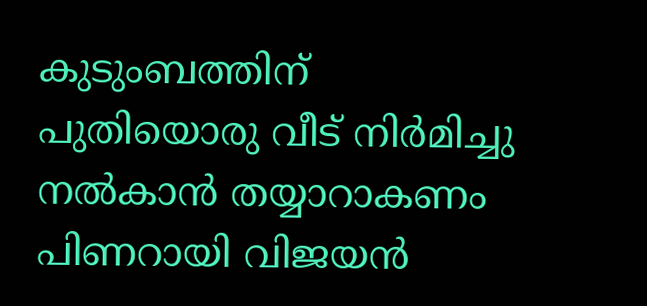കുടുംബത്തിന് പുതിയൊരു വീട് നിര്‍മിച്ചു നല്‍കാന്‍ തയ്യാറാകണം പിണറായി വിജയന്‍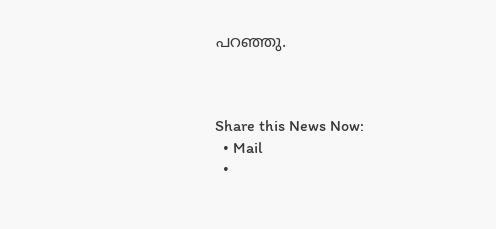പറഞ്ഞു.



Share this News Now:
  • Mail
  •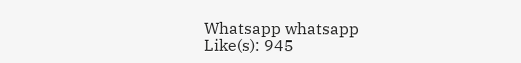Whatsapp whatsapp
Like(s): 945